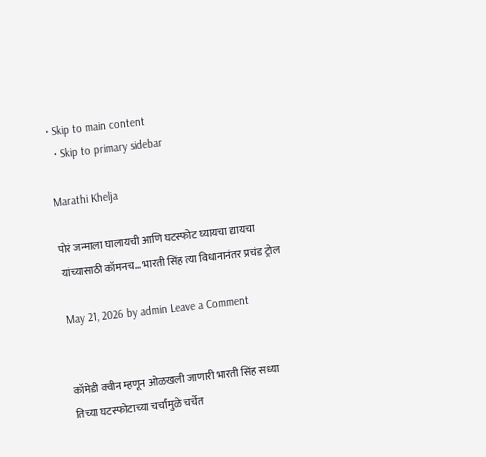• Skip to main content
  • Skip to primary sidebar

Marathi Khelja

पोरं जन्माला घालायची आणि घटस्फोट घ्यायचा द्यायचा यांच्यासाठी कॉमनच… भारती सिंह त्या विधानानंतर प्रचंड ट्रोल

May 21, 2026 by admin Leave a Comment


कॉमेडी क्वीन म्हणून ओळखली जाणारी भारती सिंह सध्या तिच्या घटस्फोटाच्या चर्चांमुळे चर्चेत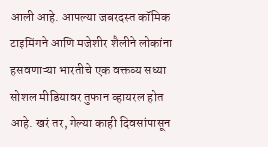आली आहे. आपल्या जबरदस्त कॉमिक टाइमिंगने आणि मजेशीर शैलीने लोकांना हसवणाऱ्या भारतीचे एक वक्तव्य सध्या सोशल मीडियावर तुफान व्हायरल होत आहे. खरं तर, गेल्या काही दिवसांपासून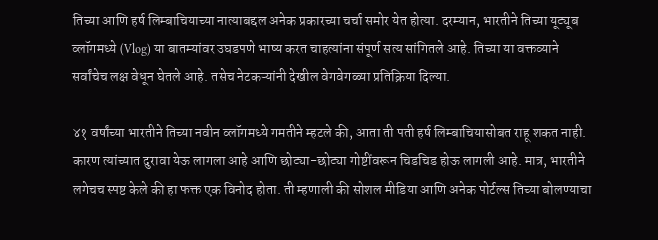तिच्या आणि हर्ष लिम्बाचियाच्या नात्याबद्दल अनेक प्रकारच्या चर्चा समोर येत होत्या. दरम्यान, भारतीने तिच्या यूट्यूब व्लॉगमध्ये (Vlog) या बातम्यांवर उघडपणे भाष्य करत चाहत्यांना संपूर्ण सत्य सांगितले आहे. तिच्या या वक्तव्याने सर्वांचेच लक्ष वेधून घेतले आहे. तसेच नेटकऱ्यांनी देखील वेगवेगळ्या प्रतिक्रिया दिल्या.

४१ वर्षांच्या भारतीने तिच्या नवीन व्लॉगमध्ये गमतीने म्हटले की, आता ती पती हर्ष लिम्बाचियासोबत राहू शकत नाही. कारण त्यांच्यात दुरावा येऊ लागला आहे आणि छोट्या-छोट्या गोष्टींवरून चिडचिड होऊ लागली आहे. मात्र, भारतीने लगेचच स्पष्ट केले की हा फक्त एक विनोद होता. ती म्हणाली की सोशल मीडिया आणि अनेक पोर्टल्स तिच्या बोलण्याचा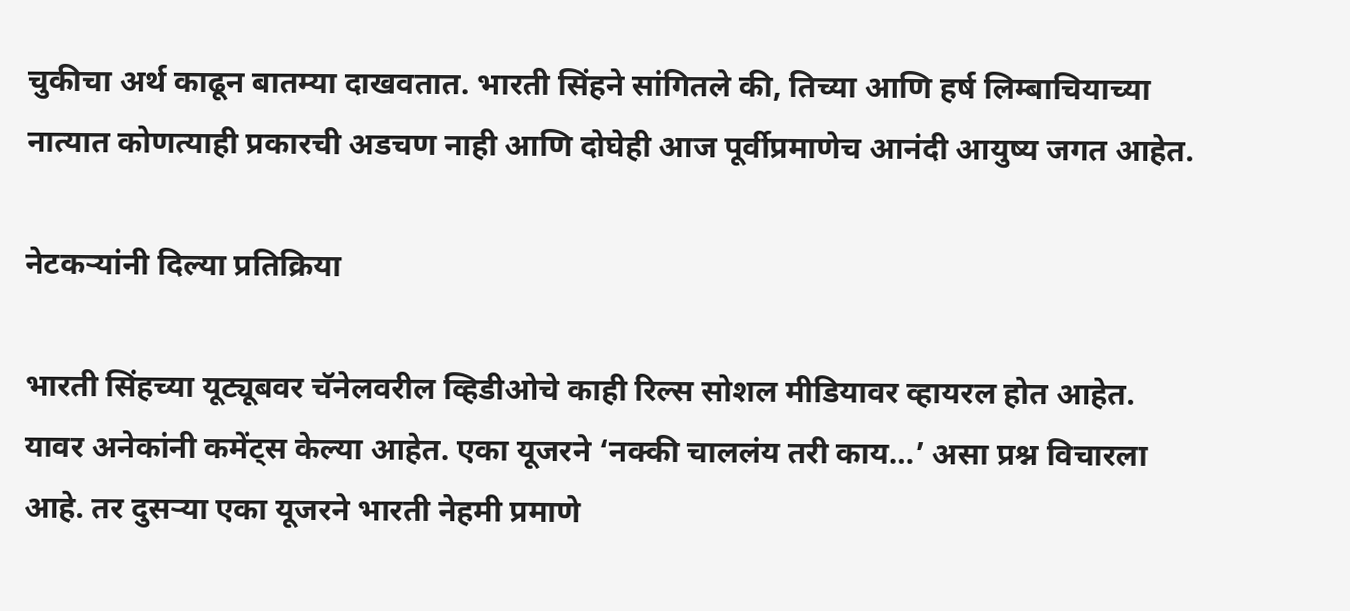चुकीचा अर्थ काढून बातम्या दाखवतात. भारती सिंहने सांगितले की, तिच्या आणि हर्ष लिम्बाचियाच्या नात्यात कोणत्याही प्रकारची अडचण नाही आणि दोघेही आज पूर्वीप्रमाणेच आनंदी आयुष्य जगत आहेत.

नेटकऱ्यांनी दिल्या प्रतिक्रिया

भारती सिंहच्या यूट्यूबवर चॅनेलवरील व्हिडीओचे काही रिल्स सोशल मीडियावर व्हायरल होत आहेत. यावर अनेकांनी कमेंट्स केल्या आहेत. एका यूजरने ‘नक्की चाललंय तरी काय…’ असा प्रश्न विचारला आहे. तर दुसऱ्या एका यूजरने भारती नेहमी प्रमाणे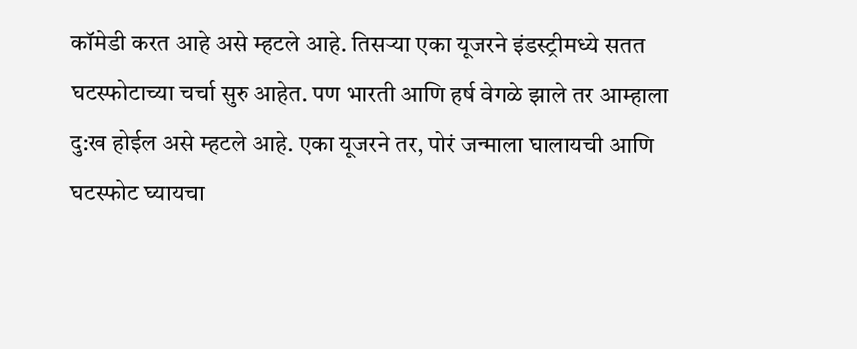कॉमेडी करत आहे असे म्हटले आहे. तिसऱ्या एका यूजरने इंडस्ट्रीमध्ये सतत घटस्फोटाच्या चर्चा सुरु आहेत. पण भारती आणि हर्ष वेगळे झाले तर आम्हाला दु:ख होईल असे म्हटले आहे. एका यूजरने तर, पोरं जन्माला घालायची आणि घटस्फोट घ्यायचा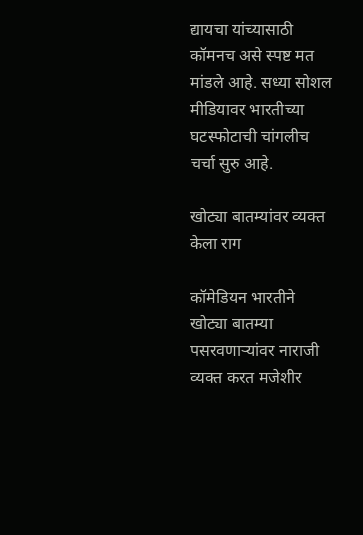द्यायचा यांच्यासाठी कॉमनच असे स्पष्ट मत मांडले आहे. सध्या सोशल मीडियावर भारतीच्या घटस्फोटाची चांगलीच चर्चा सुरु आहे.

खोट्या बातम्यांवर व्यक्त केला राग

कॉमेडियन भारतीने खोट्या बातम्या पसरवणाऱ्यांवर नाराजी व्यक्त करत मजेशीर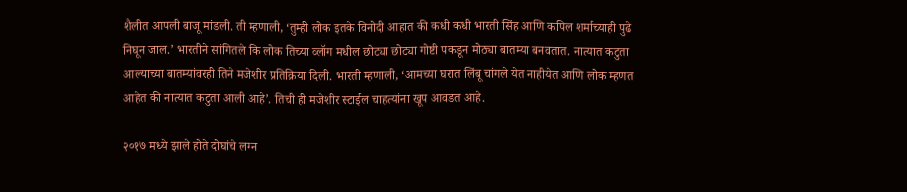शैलीत आपली बाजू मांडली. ती म्हणाली, ‘तुम्ही लोक इतके विनोदी आहात की कधी कधी भारती सिंह आणि कपिल शर्माच्याही पुढे निघून जाल.’ भारतीने सांगितले कि लोक तिच्या व्लॉग मधील छोट्या छोट्या गोष्टी पकडून मोठ्या बातम्या बनवतात. नात्यात कटुता आल्याच्या बातम्यांवरही तिने मजेशीर प्रतिक्रिया दिली. भारती म्हणाली, ‘आमच्या घरात लिंबू चांगले येत नाहीयेत आणि लोक म्हणत आहेत की नात्यात कटुता आली आहे’. तिची ही मजेशीर स्टाईल चाहत्यांना खूप आवडत आहे.

२०१७ मध्ये झाले होते दोघांचे लग्न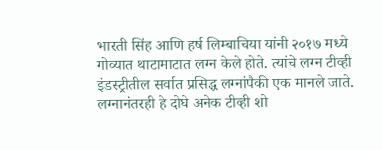भारती सिंह आणि हर्ष लिम्बाचिया यांनी २०१७ मध्ये गोव्यात थाटामाटात लग्न केले होते. त्यांचे लग्न टीव्ही इंडस्ट्रीतील सर्वात प्रसिद्ध लग्नांपैकी एक मानले जाते. लग्नानंतरही हे दोघे अनेक टीव्ही शो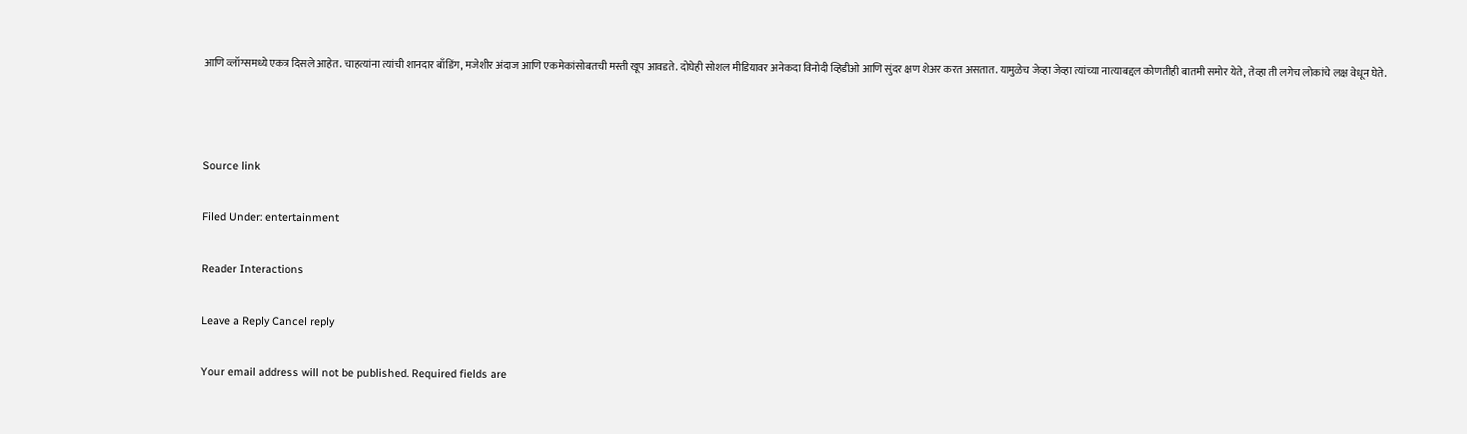आणि व्लॉग्समध्ये एकत्र दिसले आहेत. चाहत्यांना त्यांची शानदार बाँडिंग, मजेशीर अंदाज आणि एकमेकांसोबतची मस्ती खूप आवडते. दोघेही सोशल मीडियावर अनेकदा विनोदी व्हिडीओ आणि सुंदर क्षण शेअर करत असतात. यामुळेच जेव्हा जेव्हा त्यांच्या नात्याबद्दल कोणतीही बातमी समोर येते, तेव्हा ती लगेच लोकांचे लक्ष वेधून घेते.



Source link

Filed Under: entertainment

Reader Interactions

Leave a Reply Cancel reply

Your email address will not be published. Required fields are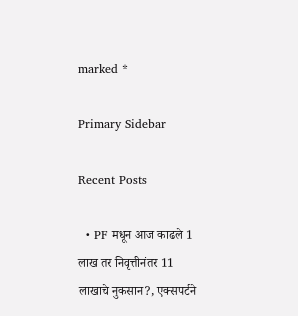marked *

Primary Sidebar

Recent Posts

  • PF मधून आज काढले 1 लाख तर निवृत्तीनंतर 11 लाखाचे नुकसान?, एक्सपर्टने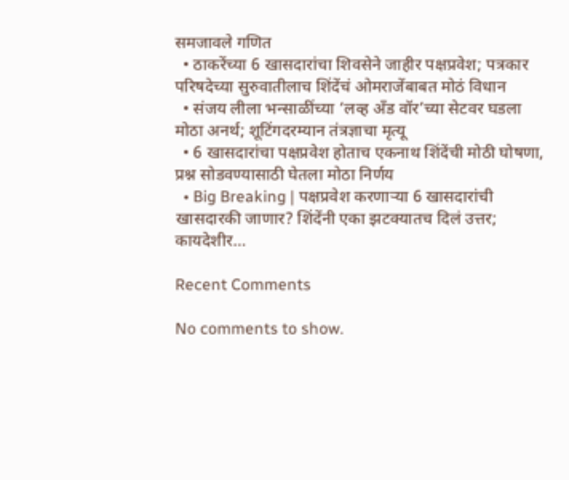समजावले गणित
  • ठाकरेंच्या 6 खासदारांचा शिवसेने जाहीर पक्षप्रवेश; पत्रकार परिषदेच्या सुरुवातीलाच शिंदेंचं ओमराजेंबाबत मोठं विधान
  • संजय लीला भन्साळींच्या ‘लव्ह अँड वॉर’च्या सेटवर घडला मोठा अनर्थ; शूटिंगदरम्यान तंत्रज्ञाचा मृत्यू
  • 6 खासदारांचा पक्षप्रवेश होताच एकनाथ शिंदेंची मोठी घोषणा, प्रश्न सोडवण्यासाठी घेतला मोठा निर्णय
  • Big Breaking | पक्षप्रवेश करणाऱ्या 6 खासदारांची खासदारकी जाणार? शिंदेंनी एका झटक्यातच दिलं उत्तर; कायदेशीर…

Recent Comments

No comments to show.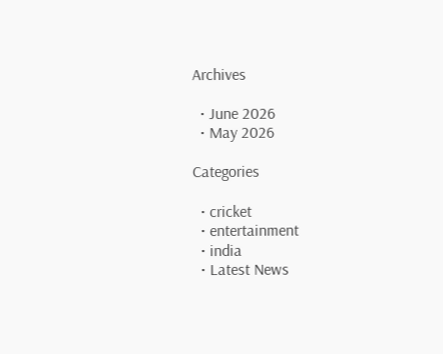Archives

  • June 2026
  • May 2026

Categories

  • cricket
  • entertainment
  • india
  • Latest News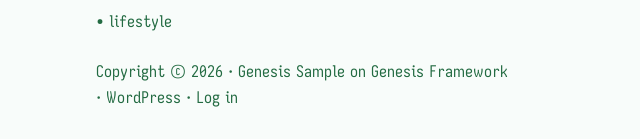• lifestyle

Copyright © 2026 · Genesis Sample on Genesis Framework · WordPress · Log in